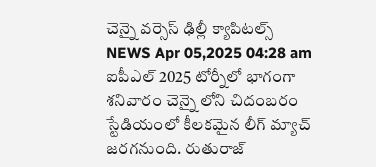చెన్నై వర్సెస్ ఢిల్లీ క్యాపిటల్స్
NEWS Apr 05,2025 04:28 am
ఐపీఎల్ 2025 టోర్నీలో భాగంగా శనివారం చెన్నై లోని చిదంబరం స్టేడియంలో కీలకమైన లీగ్ మ్యాచ్ జరగనుంది. రుతురాజ్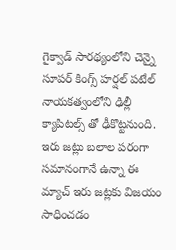గైక్వాడ్ సారథ్యంలోని చెన్నై సూపర్ కింగ్స్ హర్షల్ పటేల్ నాయకత్వంలోని ఢిల్లీ క్యాపిటల్స్ తో ఢీకొట్టనుంది. ఇరు జట్లు బలాల పరంగా సమానంగానే ఉన్నా ఈ మ్యాచ్ ఇరు జట్లకు విజయం సాధించడం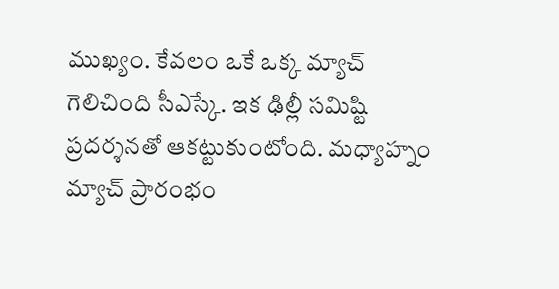ముఖ్యం. కేవలం ఒకే ఒక్క మ్యాచ్ గెలిచింది సీఎస్కే. ఇక ఢిల్లీ సమిష్టి ప్రదర్శనతో ఆకట్టుకుంటోంది. మధ్యాహ్నం మ్యాచ్ ప్రారంభం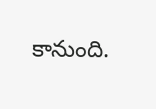కానుంది.